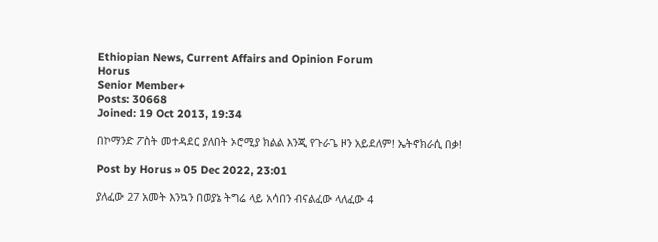Ethiopian News, Current Affairs and Opinion Forum
Horus
Senior Member+
Posts: 30668
Joined: 19 Oct 2013, 19:34

በኮማንድ ፖስት መተዳደር ያለበት ኦሮሚያ ክልል እንጂ የጉራጌ ዞን አይደለም! ኤትኖክራሲ በቃ!

Post by Horus » 05 Dec 2022, 23:01

ያለፈው 27 አመት እንኳን በወያኔ ትግሬ ላይ አሳበን ብናልፈው ላለፈው 4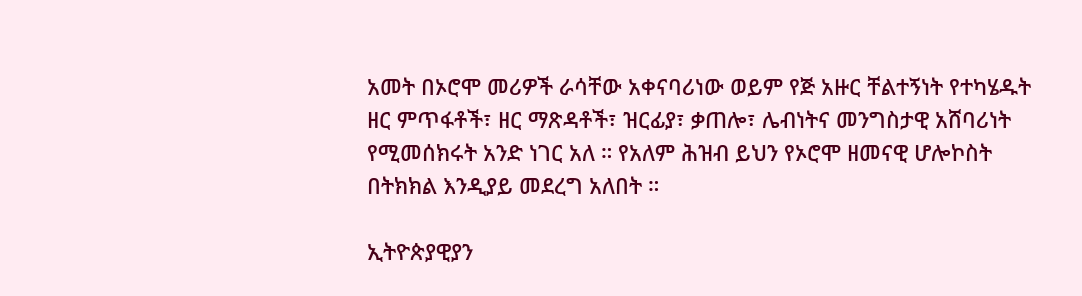አመት በኦሮሞ መሪዎች ራሳቸው አቀናባሪነው ወይም የጅ አዙር ቸልተኝነት የተካሄዱት ዘር ምጥፋቶች፣ ዘር ማጽዳቶች፣ ዝርፊያ፣ ቃጠሎ፣ ሌብነትና መንግስታዊ አሸባሪነት የሚመሰክሩት አንድ ነገር አለ ። የአለም ሕዝብ ይህን የኦሮሞ ዘመናዊ ሆሎኮስት በትክክል እንዲያይ መደረግ አለበት ።

ኢትዮጵያዊያን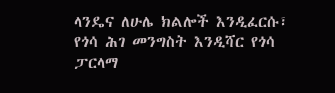ላንዴና ለሁሌ ክልሎች እንዲፈርሱ፣ የጎሳ ሕገ መንግስት እንዲሻር የጎሳ ፓርላማ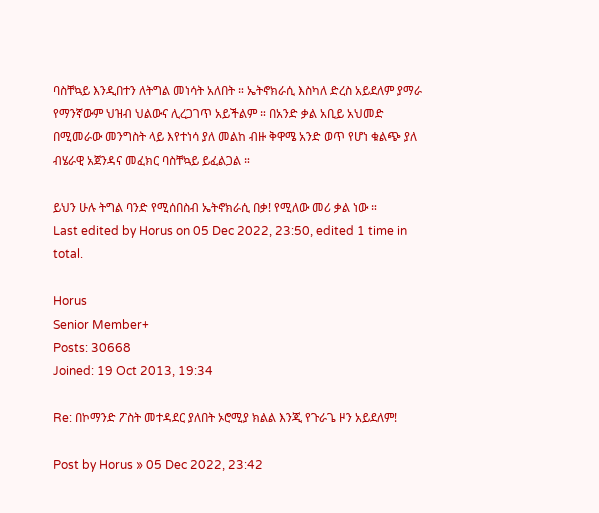ባስቸኳይ እንዲበተን ለትግል መነሳት አለበት ። ኤትኖክራሲ እስካለ ድረስ አይደለም ያማራ የማንኛውም ህዝብ ህልውና ሊረጋገጥ አይችልም ። በአንድ ቃል አቢይ አህመድ በሚመራው መንግስት ላይ እየተነሳ ያለ መልከ ብዙ ቅዋሜ አንድ ወጥ የሆነ ቁልጭ ያለ ብሄራዊ አጀንዳና መፈክር ባስቸኳይ ይፈልጋል ።

ይህን ሁሉ ትግል ባንድ የሚሰበስብ ኤትኖክራሲ በቃ! የሚለው መሪ ቃል ነው ።
Last edited by Horus on 05 Dec 2022, 23:50, edited 1 time in total.

Horus
Senior Member+
Posts: 30668
Joined: 19 Oct 2013, 19:34

Re: በኮማንድ ፖስት መተዳደር ያለበት ኦሮሚያ ክልል እንጂ የጉራጌ ዞን አይደለም!

Post by Horus » 05 Dec 2022, 23:42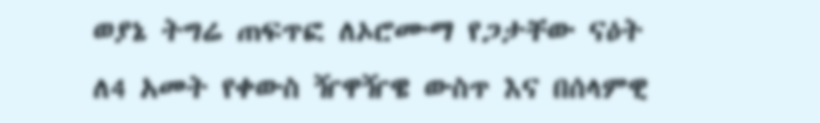ወያኔ ትግሬ ጠፍጥፎ ለኦሮሙማ የጋታቸው ናዕት ለ4 አመት የቀውስ ዥዋዥዌ ውስጥ እና በሰላምዊ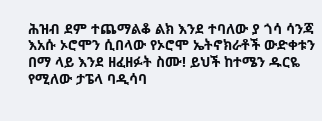ሕዝብ ደም ተጨማልቆ ልክ እንደ ተባለው ያ ጎሳ ሳንጃ እአሱ ኦሮሞን ሲበላው የኦሮሞ ኤትኖክራቶች ውድቀቱን በማ ላይ እንደ ዘፈዘፉት ስሙ! ይህች ከተሜን ዱርዬ የሚለው ታፔላ ባዲሳባ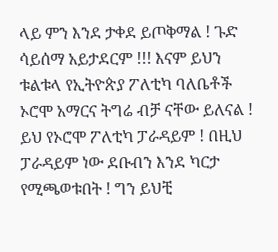ላይ ምን እንደ ታቀደ ይጦቅማል ! ጉድ ሳይሰማ አይታደርም !!! እናም ይህን ቱልቱላ የኢትዮጵያ ፖለቲካ ባለቤቶች ኦሮሞ አማርና ትግሬ ብቻ ናቸው ይለናል ! ይህ የኦሮሞ ፖለቲካ ፓራዳይም ! በዚህ ፓራዳይም ነው ደቡብን እንደ ካርታ የሚጫወቱበት ! ግን ይህቺ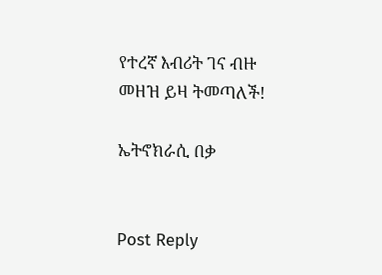የተረኛ እብሪት ገና ብዙ መዘዝ ይዛ ትመጣለች!

ኤትኖክራሲ በቃ


Post Reply